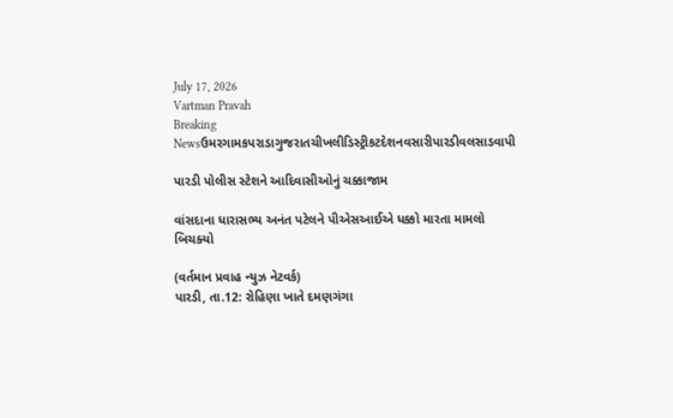July 17, 2026
Vartman Pravah
Breaking Newsઉમરગામકપરાડાગુજરાતચીખલીડિસ્ટ્રીકટદેશનવસારીપારડીવલસાડવાપી

પારડી પોલીસ સ્‍ટેશને આદિવાસીઓનું ચક્કાજામ

વાંસદાના ધારાસભ્‍ય અનંત પટેલને પીએસઆઈએ ધક્કો મારતા મામલો બિચક્‍યો

(વર્તમાન પ્રવાહ ન્‍યુઝ નેટવર્ક)
પારડી, તા.12: રોહિણા ખાતે દમણગંગા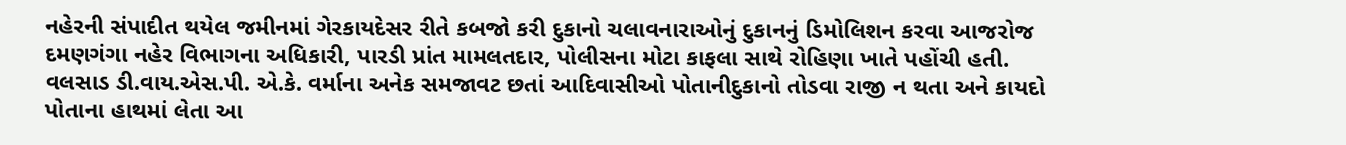નહેરની સંપાદીત થયેલ જમીનમાં ગેરકાયદેસર રીતે કબજો કરી દુકાનો ચલાવનારાઓનું દુકાનનું ડિમોલિશન કરવા આજરોજ દમણગંગા નહેર વિભાગના અધિકારી, પારડી પ્રાંત મામલતદાર, પોલીસના મોટા કાફલા સાથે રોહિણા ખાતે પહોંચી હતી.
વલસાડ ડી.વાય.એસ.પી. એ.કે. વર્માના અનેક સમજાવટ છતાં આદિવાસીઓ પોતાનીદુકાનો તોડવા રાજી ન થતા અને કાયદો પોતાના હાથમાં લેતા આ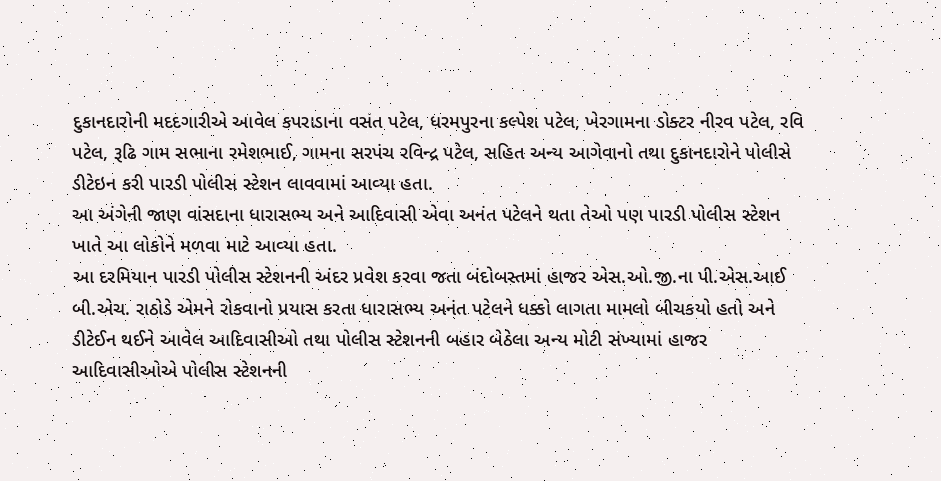દુકાનદારોની મદદગારીએ આવેલ કપરાડાના વસંત પટેલ, ધરમપુરના કલ્‍પેશ પટેલ, ખેરગામના ડોક્‍ટર નીરવ પટેલ, રવિ પટેલ, રૂઢિ ગામ સભાના રમેશભાઈ, ગામના સરપંચ રવિન્‍દ્ર પટેલ, સહિત અન્‍ય આગેવાનો તથા દુકાનદારોને પોલીસે ડીટેઇન કરી પારડી પોલીસ સ્‍ટેશન લાવવામાં આવ્‍યા હતા.
આ અંગેની જાણ વાંસદાના ધારાસભ્‍ય અને આદિવાસી એવા અનંત પટેલને થતા તેઓ પણ પારડી પોલીસ સ્‍ટેશન ખાતે આ લોકોને મળવા માટે આવ્‍યા હતા.
આ દરમિયાન પારડી પોલીસ સ્‍ટેશનની અંદર પ્રવેશ કરવા જતા બંદોબસ્‍તમાં હાજર એસ.ઓ.જી.ના પી.એસ.આઈ બી.એચ. રાઠોડે એમને રોકવાનો પ્રયાસ કરતા ધારાસભ્‍ય અનંત પટેલને ધક્કો લાગતા મામલો બીચકયો હતો અને ડીટેઈન થઈને આવેલ આદિવાસીઓ તથા પોલીસ સ્‍ટેશનની બહાર બેઠેલા અન્‍ય મોટી સંખ્‍યામાં હાજર આદિવાસીઓએ પોલીસ સ્‍ટેશનની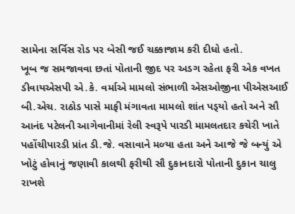સામેના સર્વિસ રોડ પર બેસી જઈ ચક્કાજામ કરી દીધો હતો.
ખૂબ જ સમજાવવા છતાં પોતાની જીદ પર અડગ રહેતા ફરી એક વખત ડીવાયએસપી એ.કે. વર્માએ મામલો સંભાળી એસઓજીના પીએસઆઈ બી.એચ. રાઠોડ પાસે માફી મંગાવતા મામલો શાંત પડ્‍યો હતો અને સૌ આનંદ પટેલની આગેવાનીમાં રેલી સ્‍વરૂપે પારડી મામલતદાર કચેરી ખાતે પહોંચીપારડી પ્રાંત ડી.જે. વસાવાને મળ્‍યા હતા અને આજે જે બન્‍યું એ ખોટું હોવાનું જણાવી કાલથી ફરીથી સૌ દુકાનદારો પોતાની દુકાન ચાલુ રાખશે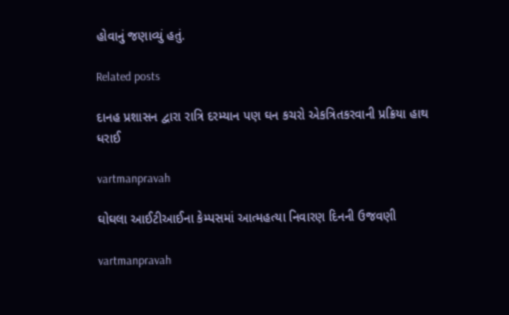હોવાનું જણાવ્‍યું હતું.

Related posts

દાનહ પ્રશાસન દ્વારા રાત્રિ દરમ્‍યાન પણ ઘન કચરો એકત્રિતકરવાની પ્રક્રિયા હાથ ધરાઈ

vartmanpravah

ઘોઘલા આઈટીઆઈના કેમ્‍પસમાં આત્‍મહત્‍યા નિવારણ દિનની ઉજવણી

vartmanpravah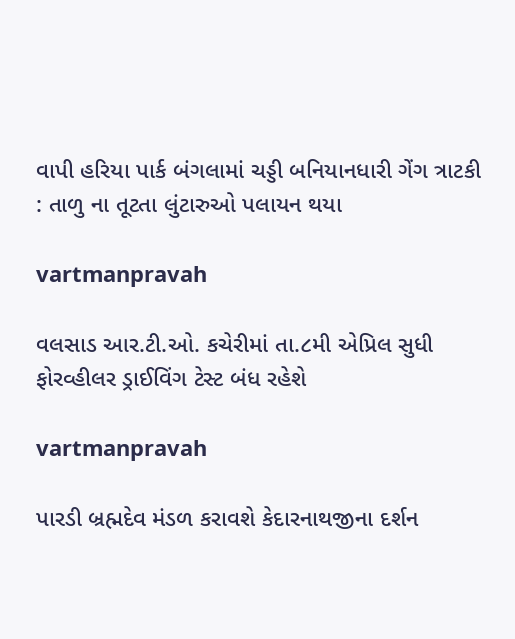વાપી હરિયા પાર્ક બંગલામાં ચડ્ડી બનિયાનધારી ગેંગ ત્રાટકી : તાળુ ના તૂટતા લુંટારુઓ પલાયન થયા

vartmanpravah

વલસાડ આર.ટી.ઓ. કચેરીમાં તા.૮મી એપ્રિલ સુધી ફોરવ્‍હીલર ડ્રાઈવિંગ ટેસ્‍ટ બંધ રહેશે

vartmanpravah

પારડી બ્રહ્મદેવ મંડળ કરાવશે કેદારનાથજીના દર્શન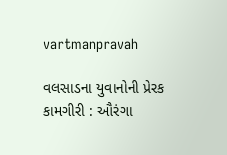vartmanpravah

વલસાડના યુવાનોની પ્રેરક કામગીરી : ઔરંગા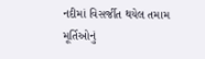નદીમાં વિસર્જીત થયેલ તમામ મૂર્તિઓનું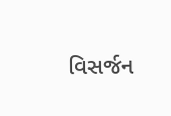વિસર્જન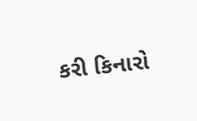કરી કિનારો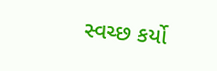સ્‍વચ્‍છ કર્યો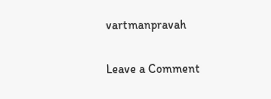vartmanpravah

Leave a Comment